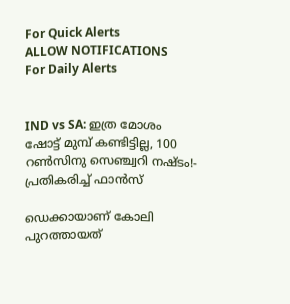For Quick Alerts
ALLOW NOTIFICATIONS
For Daily Alerts


IND vs SA: ഇത്ര മോശം ഷോട്ട് മുമ്പ് കണ്ടിട്ടില്ല, 100 റണ്‍സിനു സെഞ്ച്വറി നഷ്ടം!- പ്രതികരിച്ച് ഫാന്‍സ്

ഡെക്കായാണ് കോലി പുറത്തായത്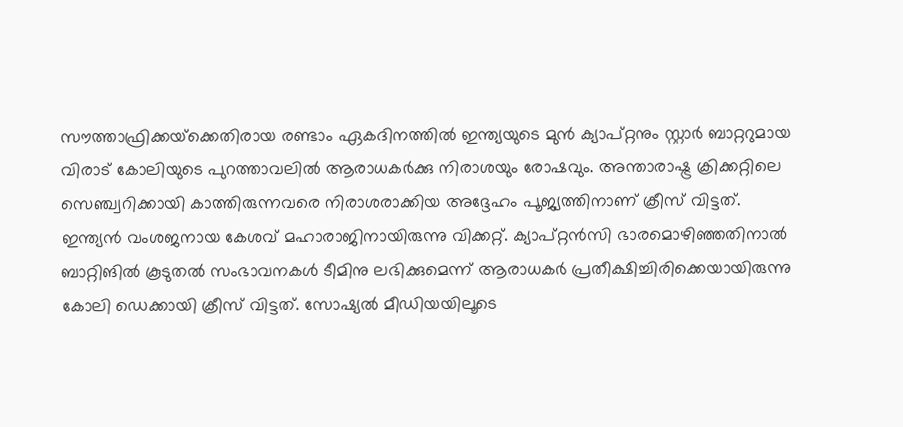സൗത്താഫ്രിക്കയ്‌ക്കെതിരായ രണ്ടാം ഏകദിനത്തില്‍ ഇന്ത്യയുടെ മുന്‍ ക്യാപ്റ്റനും സ്റ്റാര്‍ ബാറ്ററുമായ വിരാട് കോലിയുടെ പുറത്താവലില്‍ ആരാധകര്‍ക്കു നിരാശയും രോഷവും. അന്താരാഷ്ട്ര ക്രിക്കറ്റിലെ സെഞ്ച്വറിക്കായി കാത്തിരുന്നവരെ നിരാശരാക്കിയ അദ്ദേഹം പൂജ്യത്തിനാണ് ക്രീസ് വിട്ടത്. ഇന്ത്യന്‍ വംശജനായ കേശവ് മഹാരാജിനായിരുന്നു വിക്കറ്റ്. ക്യാപ്റ്റന്‍സി ഭാരമൊഴിഞ്ഞതിനാല്‍ ബാറ്റിങില്‍ കൂടുതല്‍ സംഭാവനകള്‍ ടീമിനു ലഭിക്കുമെന്ന് ആരാധകര്‍ പ്രതീക്ഷിച്ചിരിക്കെയായിരുന്നു കോലി ഡെക്കായി ക്രീസ് വിട്ടത്. സോഷ്യല്‍ മീഡിയയിലൂടെ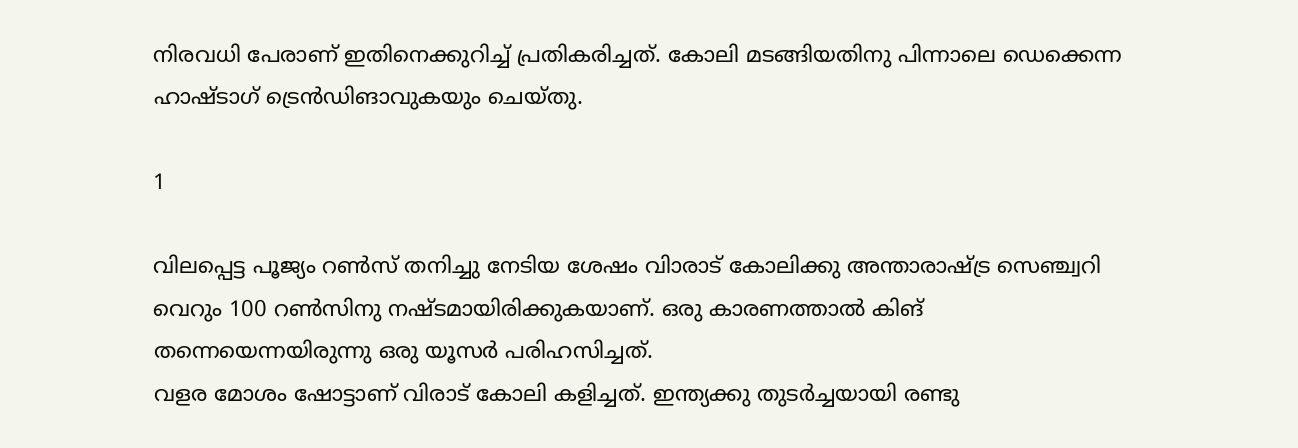നിരവധി പേരാണ് ഇതിനെക്കുറിച്ച് പ്രതികരിച്ചത്. കോലി മടങ്ങിയതിനു പിന്നാലെ ഡെക്കെന്ന ഹാഷ്ടാഗ് ട്രെന്‍ഡിങാവുകയും ചെയ്തു.

1

വിലപ്പെട്ട പൂജ്യം റണ്‍സ് തനിച്ചു നേടിയ ശേഷം വിാരാട് കോലിക്കു അന്താരാഷ്ട്ര സെഞ്ച്വറി വെറും 100 റണ്‍സിനു നഷ്ടമായിരിക്കുകയാണ്. ഒരു കാരണത്താല്‍ കിങ് തന്നെയെന്നയിരുന്നു ഒരു യൂസര്‍ പരിഹസിച്ചത്.
വളര മോശം ഷോട്ടാണ് വിരാട് കോലി കളിച്ചത്. ഇന്ത്യക്കു തുടര്‍ച്ചയായി രണ്ടു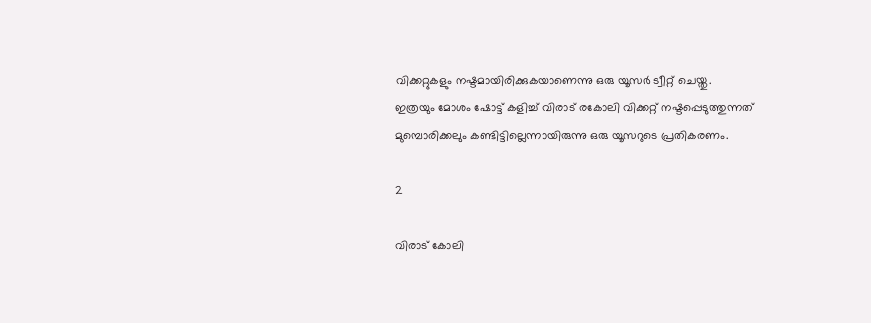വിക്കറ്റുകളും നഷ്ടമായിരിക്കുകയാണെന്നു ഒരു യൂസര്‍ ട്വീറ്റ് ചെയ്തു.
ഇത്രയും മോശം ഷോട്ട് കളിച്ച് വിരാട് രകോലി വിക്കറ്റ് നഷ്ടപ്പെടുത്തുന്നത് മുമ്പൊരിക്കലും കണ്ടിട്ടില്ലെന്നായിരുന്നു ഒരു യൂസറുടെ പ്രതികരണം.

2

വിരാട് കോലി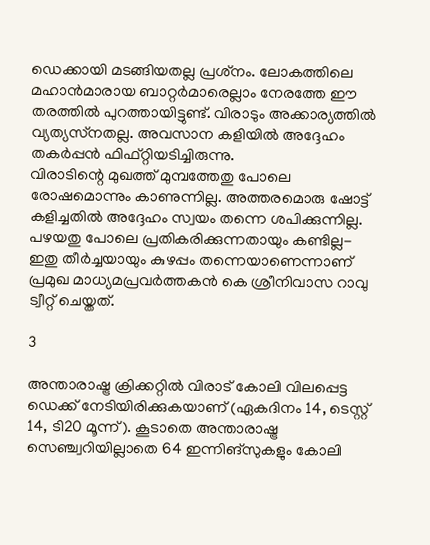ഡെക്കായി മടങ്ങിയതല്ല പ്രശ്‌നം. ലോകത്തിലെ മഹാന്‍മാരായ ബാറ്റര്‍മാരെല്ലാം നേരത്തേ ഈ തരത്തില്‍ പുറത്തായിട്ടുണ്ട്. വിരാടും അക്കാര്യത്തില്‍ വ്യത്യസ്‌നതല്ല. അവസാന കളിയില്‍ അദ്ദേഹം തകര്‍പ്പന്‍ ഫിഫ്റ്റിയടിച്ചിരുന്നു.
വിരാടിന്റെ മുഖത്ത് മുമ്പത്തേതു പോലെ രോഷമൊന്നും കാണുന്നില്ല. അത്തരമൊരു ഷോട്ട് കളിച്ചതില്‍ അദ്ദേഹം സ്വയം തന്നെ ശപിക്കുന്നില്ല. പഴയതു പോലെ പ്രതികരിക്കുന്നതായും കണ്ടില്ല- ഇതു തീര്‍ച്ചയായും കുഴപ്പം തന്നെയാണെന്നാണ് പ്രമുഖ മാധ്യമപ്രവര്‍ത്തകന്‍ കെ ശ്രീനിവാസ റാവു ട്വീറ്റ് ചെയ്തത്.

3

അന്താരാഷ്ട്ര ക്രിക്കറ്റില്‍ വിരാട് കോലി വിലപ്പെട്ട ഡെക്ക് നേടിയിരിക്കുകയാണ് (ഏകദിനം 14, ടെസ്റ്റ് 14, ടി20 മൂന്ന്). കൂടാതെ അന്താരാഷ്ട്ര സെഞ്ച്വറിയില്ലാതെ 64 ഇന്നിങ്‌സുകളും കോലി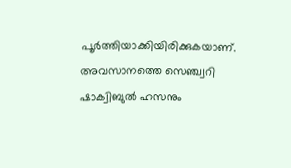പൂര്‍ത്തിയാക്കിയിരിക്കുകയാണ്. അവസാനത്തെ സെഞ്ച്വറി ഷാക്വിബുല്‍ ഹസനും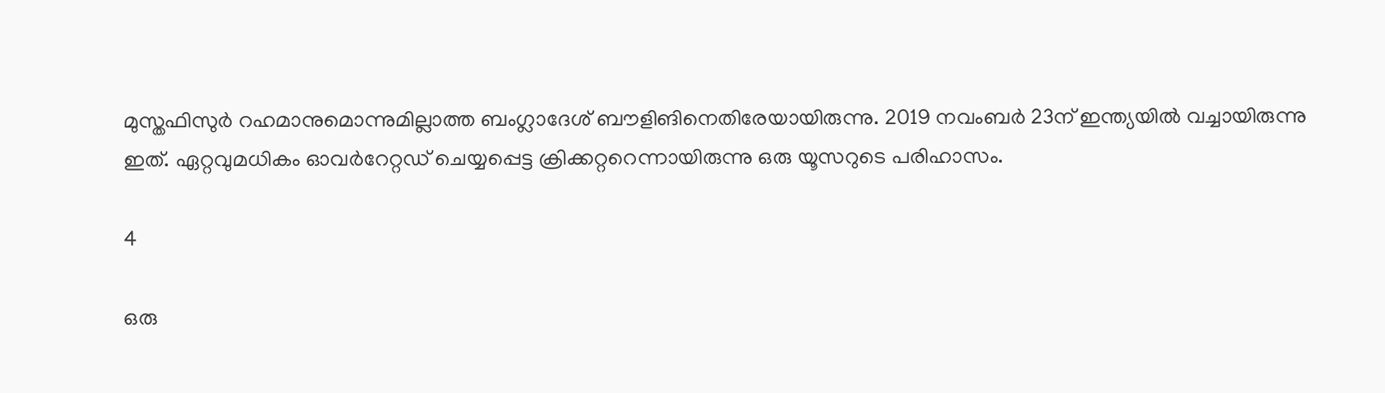മുസ്തഫിസുര്‍ റഹമാനുമൊന്നുമില്ലാത്ത ബംഗ്ലാദേശ് ബൗളിങിനെതിരേയായിരുന്നു. 2019 നവംബര്‍ 23ന് ഇന്ത്യയില്‍ വച്ചായിരുന്നു ഇത്. ഏറ്റവുമധികം ഓവര്‍റേറ്റഡ് ചെയ്യപ്പെട്ട ക്രിക്കറ്ററെന്നായിരുന്നു ഒരു യൂസറുടെ പരിഹാസം.

4

ഒരു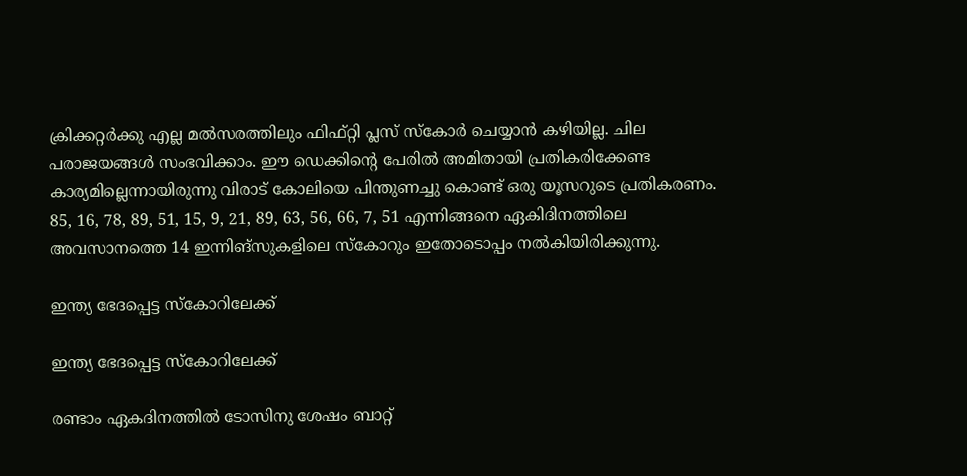ക്രിക്കറ്റര്‍ക്കു എല്ല മല്‍സരത്തിലും ഫിഫ്റ്റി പ്ലസ് സ്‌കോര്‍ ചെയ്യാന്‍ കഴിയില്ല. ചില പരാജയങ്ങള്‍ സംഭവിക്കാം. ഈ ഡെക്കിന്റെ പേരില്‍ അമിതായി പ്രതികരിക്കേണ്ട കാര്യമില്ലെന്നായിരുന്നു വിരാട് കോലിയെ പിന്തുണച്ചു കൊണ്ട് ഒരു യൂസറുടെ പ്രതികരണം. 85, 16, 78, 89, 51, 15, 9, 21, 89, 63, 56, 66, 7, 51 എന്നിങ്ങനെ ഏകിദിനത്തിലെ അവസാനത്തെ 14 ഇന്നിങ്‌സുകളിലെ സ്‌കോറും ഇതോടൊപ്പം നല്‍കിയിരിക്കുന്നു.

ഇന്ത്യ ഭേദപ്പെട്ട സ്‌കോറിലേക്ക്

ഇന്ത്യ ഭേദപ്പെട്ട സ്‌കോറിലേക്ക്

രണ്ടാം ഏകദിനത്തില്‍ ടോസിനു ശേഷം ബാറ്റ്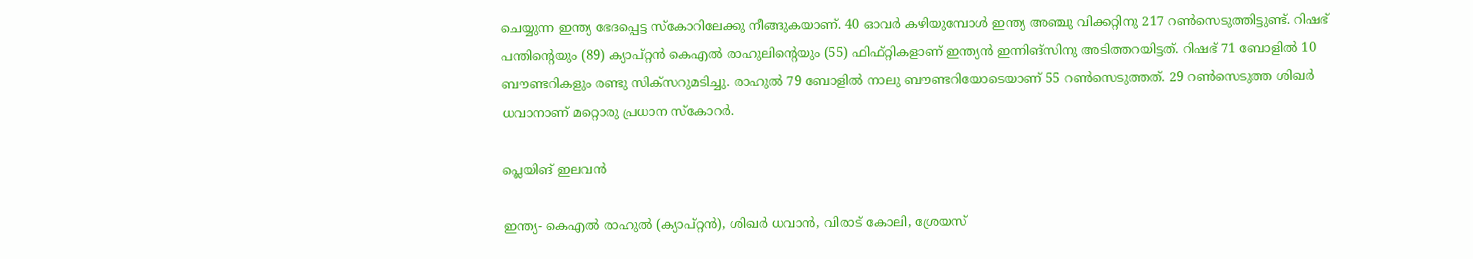ചെയ്യുന്ന ഇന്ത്യ ഭേദപ്പെട്ട സ്‌കോറിലേക്കു നീങ്ങുകയാണ്. 40 ഓവര്‍ കഴിയുമ്പോള്‍ ഇന്ത്യ അഞ്ചു വിക്കറ്റിനു 217 റണ്‍സെടുത്തിട്ടുണ്ട്. റിഷഭ് പന്തിന്റെയും (89) ക്യാപ്റ്റന്‍ കെഎല്‍ രാഹുലിന്റെയും (55) ഫിഫ്റ്റികളാണ് ഇന്ത്യന്‍ ഇന്നിങ്‌സിനു അടിത്തറയിട്ടത്. റിഷഭ് 71 ബോളില്‍ 10 ബൗണ്ടറികളും രണ്ടു സിക്‌സറുമടിച്ചു. രാഹുല്‍ 79 ബോളില്‍ നാലു ബൗണ്ടറിയോടെയാണ് 55 റണ്‍സെടുത്തത്. 29 റണ്‍സെടുത്ത ശിഖര്‍ ധവാനാണ് മറ്റൊരു പ്രധാന സ്‌കോറര്‍.

പ്ലെയിങ് ഇലവന്‍

ഇന്ത്യ- കെഎല്‍ രാഹുല്‍ (ക്യാപ്റ്റന്‍), ശിഖര്‍ ധവാന്‍, വിരാട് കോലി, ശ്രേയസ്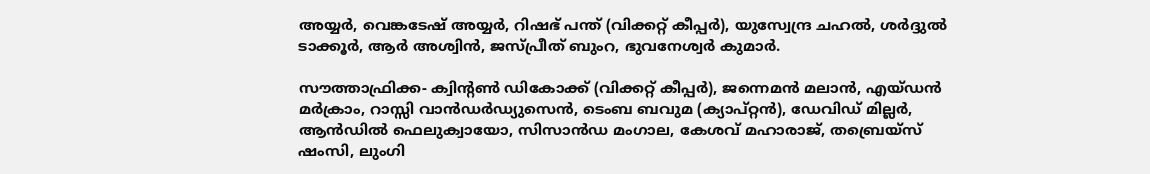അയ്യര്‍, വെങ്കടേഷ് അയ്യര്‍, റിഷഭ് പന്ത് (വിക്കറ്റ് കീപ്പര്‍), യുസ്വേന്ദ്ര ചഹല്‍, ശര്‍ദ്ദുല്‍ ടാക്കൂര്‍, ആര്‍ അശ്വിന്‍, ജസ്പ്രീത് ബുംറ, ഭുവനേശ്വര്‍ കുമാര്‍.

സൗത്താഫ്രിക്ക- ക്വിന്റണ്‍ ഡികോക്ക് (വിക്കറ്റ് കീപ്പര്‍), ജന്നെമന്‍ മലാന്‍, എയ്ഡന്‍ മര്‍ക്രാം, റാസ്സി വാന്‍ഡര്‍ഡ്യുസെന്‍, ടെംബ ബവുമ (ക്യാപ്റ്റന്‍), ഡേവിഡ് മില്ലര്‍, ആന്‍ഡില്‍ ഫെലുക്വായോ, സിസാന്‍ഡ മംഗാല, കേശവ് മഹാരാജ്, തബ്രെയ്സ് ഷംസി, ലുംഗി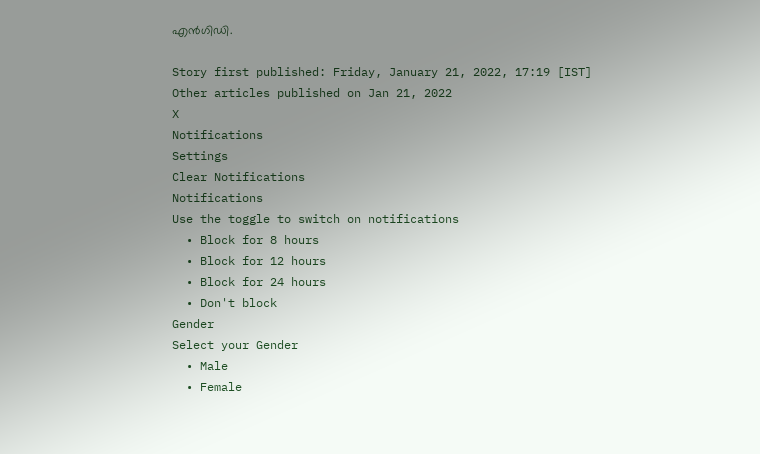എന്‍ഗിഡി.

Story first published: Friday, January 21, 2022, 17:19 [IST]
Other articles published on Jan 21, 2022
X
Notifications
Settings
Clear Notifications
Notifications
Use the toggle to switch on notifications
  • Block for 8 hours
  • Block for 12 hours
  • Block for 24 hours
  • Don't block
Gender
Select your Gender
  • Male
  • Female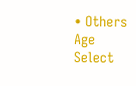• Others
Age
Select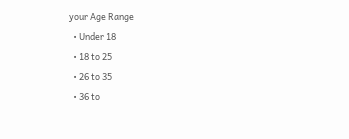your Age Range
  • Under 18
  • 18 to 25
  • 26 to 35
  • 36 to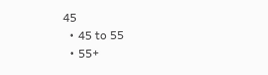45
  • 45 to 55
  • 55+